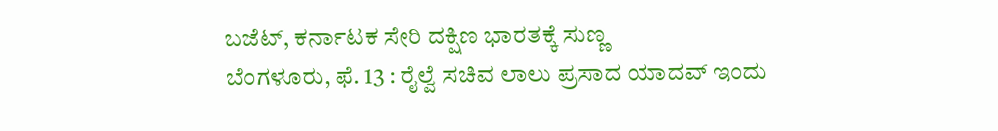ಬಜೆಟ್, ಕರ್ನಾಟಕ ಸೇರಿ ದಕ್ಷಿಣ ಭಾರತಕ್ಕೆ ಸುಣ್ಣ
ಬೆಂಗಳೂರು, ಫೆ. 13 : ರೈಲ್ವೆ ಸಚಿವ ಲಾಲು ಪ್ರಸಾದ ಯಾದವ್ ಇಂದು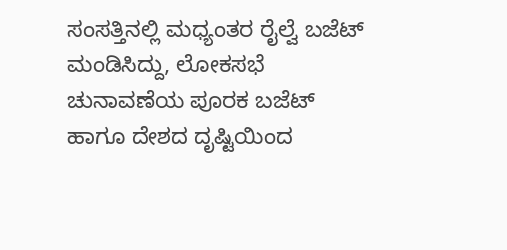ಸಂಸತ್ತಿನಲ್ಲಿ ಮಧ್ಯಂತರ ರೈಲ್ವೆ ಬಜೆಟ್ ಮಂಡಿಸಿದ್ದು, ಲೋಕಸಭೆ ಚುನಾವಣೆಯ ಪೂರಕ ಬಜೆಟ್ ಹಾಗೂ ದೇಶದ ದೃಷ್ಟಿಯಿಂದ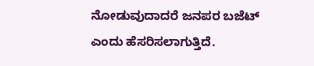ನೋಡುವುದಾದರೆ ಜನಪರ ಬಜೆಟ್ ಎಂದು ಹೆಸರಿಸಲಾಗುತ್ತಿದೆ.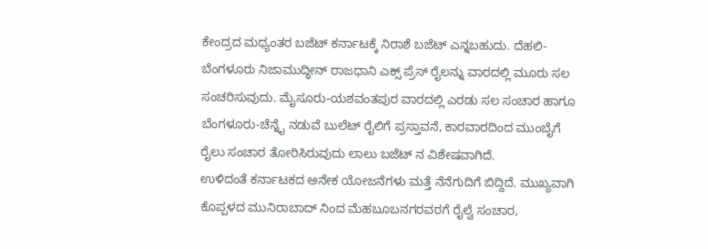ಕೇಂದ್ರದ ಮಧ್ಯಂತರ ಬಜೆಟ್ ಕರ್ನಾಟಕ್ಕೆ ನಿರಾಶೆ ಬಜೆಟ್ ಎನ್ನಬಹುದು. ದೆಹಲಿ-ಬೆಂಗಳೂರು ನಿಜಾಮುದ್ಧೀನ್ ರಾಜಧಾನಿ ಎಕ್ಸ್ ಪ್ರೆಸ್ ರೈಲನ್ನು ವಾರದಲ್ಲಿ ಮೂರು ಸಲ ಸಂಚರಿಸುವುದು. ಮೈಸೂರು-ಯಶವಂತಪುರ ವಾರದಲ್ಲಿ ಎರಡು ಸಲ ಸಂಚಾರ ಹಾಗೂ ಬೆಂಗಳೂರು-ಚೆನ್ನೈ ನಡುವೆ ಬುಲೆಟ್ ರೈಲಿಗೆ ಪ್ರಸ್ತಾವನೆ, ಕಾರವಾರದಿಂದ ಮುಂಬೈಗೆ ರೈಲು ಸಂಚಾರ ತೋರಿಸಿರುವುದು ಲಾಲು ಬಜೆಟ್ ನ ವಿಶೇಷವಾಗಿದೆ.
ಉಳಿದಂತೆ ಕರ್ನಾಟಕದ ಅನೇಕ ಯೋಜನೆಗಳು ಮತ್ತೆ ನೆನೆಗುದಿಗೆ ಬಿದ್ದಿದೆ. ಮುಖ್ಯವಾಗಿ ಕೊಪ್ಪಳದ ಮುನಿರಾಬಾದ್ ನಿಂದ ಮೆಹಬೂಬನಗರವರಗೆ ರೈಲ್ವೆ ಸಂಚಾರ,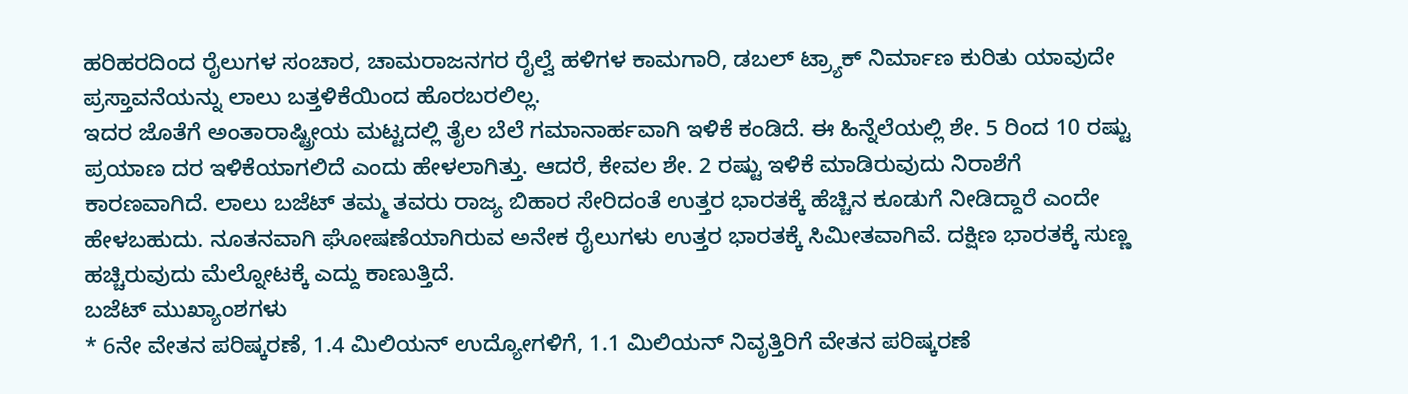ಹರಿಹರದಿಂದ ರೈಲುಗಳ ಸಂಚಾರ, ಚಾಮರಾಜನಗರ ರೈಲ್ವೆ ಹಳಿಗಳ ಕಾಮಗಾರಿ, ಡಬಲ್ ಟ್ರ್ಯಾಕ್ ನಿರ್ಮಾಣ ಕುರಿತು ಯಾವುದೇ ಪ್ರಸ್ತಾವನೆಯನ್ನು ಲಾಲು ಬತ್ತಳಿಕೆಯಿಂದ ಹೊರಬರಲಿಲ್ಲ.
ಇದರ ಜೊತೆಗೆ ಅಂತಾರಾಷ್ಟ್ರೀಯ ಮಟ್ಟದಲ್ಲಿ ತೈಲ ಬೆಲೆ ಗಮಾನಾರ್ಹವಾಗಿ ಇಳಿಕೆ ಕಂಡಿದೆ. ಈ ಹಿನ್ನೆಲೆಯಲ್ಲಿ ಶೇ. 5 ರಿಂದ 10 ರಷ್ಟು ಪ್ರಯಾಣ ದರ ಇಳಿಕೆಯಾಗಲಿದೆ ಎಂದು ಹೇಳಲಾಗಿತ್ತು. ಆದರೆ, ಕೇವಲ ಶೇ. 2 ರಷ್ಟು ಇಳಿಕೆ ಮಾಡಿರುವುದು ನಿರಾಶೆಗೆ ಕಾರಣವಾಗಿದೆ. ಲಾಲು ಬಜೆಟ್ ತಮ್ಮ ತವರು ರಾಜ್ಯ ಬಿಹಾರ ಸೇರಿದಂತೆ ಉತ್ತರ ಭಾರತಕ್ಕೆ ಹೆಚ್ಚಿನ ಕೂಡುಗೆ ನೀಡಿದ್ದಾರೆ ಎಂದೇ ಹೇಳಬಹುದು. ನೂತನವಾಗಿ ಘೋಷಣೆಯಾಗಿರುವ ಅನೇಕ ರೈಲುಗಳು ಉತ್ತರ ಭಾರತಕ್ಕೆ ಸಿಮೀತವಾಗಿವೆ. ದಕ್ಷಿಣ ಭಾರತಕ್ಕೆ ಸುಣ್ಣ ಹಚ್ಚಿರುವುದು ಮೆಲ್ನೋಟಕ್ಕೆ ಎದ್ದು ಕಾಣುತ್ತಿದೆ.
ಬಜೆಟ್ ಮುಖ್ಯಾಂಶಗಳು
* 6ನೇ ವೇತನ ಪರಿಷ್ಕರಣೆ, 1.4 ಮಿಲಿಯನ್ ಉದ್ಯೋಗಳಿಗೆ, 1.1 ಮಿಲಿಯನ್ ನಿವೃತ್ತಿರಿಗೆ ವೇತನ ಪರಿಷ್ಕರಣೆ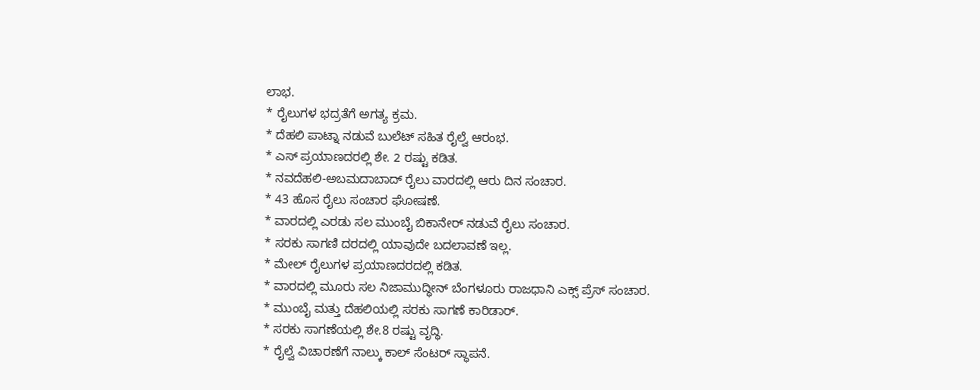ಲಾಭ.
* ರೈಲುಗಳ ಭದ್ರತೆಗೆ ಅಗತ್ಯ ಕ್ರಮ.
* ದೆಹಲಿ ಪಾಟ್ನಾ ನಡುವೆ ಬುಲೆಟ್ ಸಹಿತ ರೈಲ್ವೆ ಆರಂಭ.
* ಎಸ್ ಪ್ರಯಾಣದರಲ್ಲಿ ಶೇ. 2 ರಷ್ಟು ಕಡಿತ.
* ನವದೆಹಲಿ-ಅಬಮದಾಬಾದ್ ರೈಲು ವಾರದಲ್ಲಿ ಆರು ದಿನ ಸಂಚಾರ.
* 43 ಹೊಸ ರೈಲು ಸಂಚಾರ ಘೋಷಣೆ.
* ವಾರದಲ್ಲಿ ಎರಡು ಸಲ ಮುಂಬೈ ಬಿಕಾನೇರ್ ನಡುವೆ ರೈಲು ಸಂಚಾರ.
* ಸರಕು ಸಾಗಣಿ ದರದಲ್ಲಿ ಯಾವುದೇ ಬದಲಾವಣೆ ಇಲ್ಲ.
* ಮೇಲ್ ರೈಲುಗಳ ಪ್ರಯಾಣದರದಲ್ಲಿ ಕಡಿತ.
* ವಾರದಲ್ಲಿ ಮೂರು ಸಲ ನಿಜಾಮುದ್ಧೀನ್ ಬೆಂಗಳೂರು ರಾಜಧಾನಿ ಎಕ್ಸ್ ಪ್ರೆಸ್ ಸಂಚಾರ.
* ಮುಂಬೈ ಮತ್ತು ದೆಹಲಿಯಲ್ಲಿ ಸರಕು ಸಾಗಣೆ ಕಾರಿಡಾರ್.
* ಸರಕು ಸಾಗಣೆಯಲ್ಲಿ ಶೇ.8 ರಷ್ಟು ವೃದ್ಧಿ.
* ರೈಲ್ವೆ ವಿಚಾರಣೆಗೆ ನಾಲ್ಕು ಕಾಲ್ ಸೆಂಟರ್ ಸ್ಥಾಪನೆ.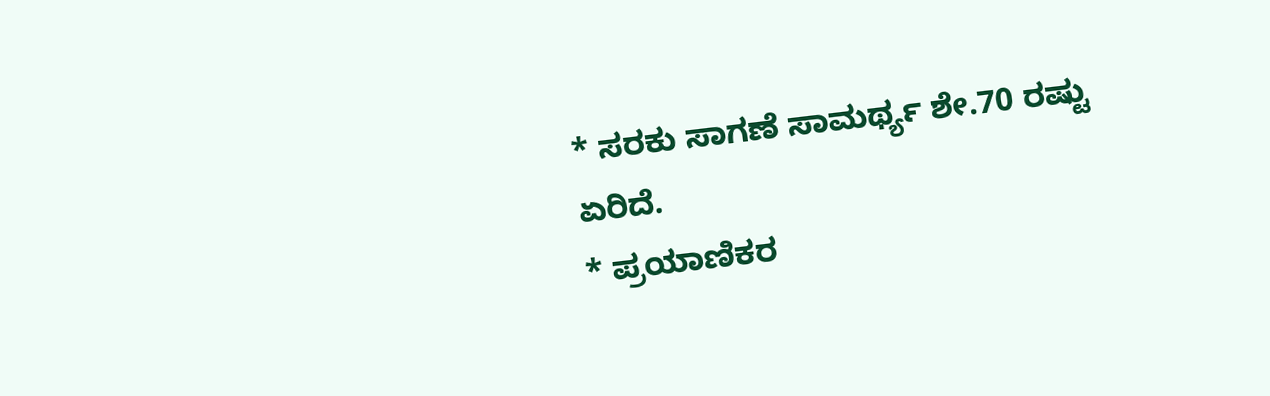* ಸರಕು ಸಾಗಣೆ ಸಾಮರ್ಥ್ಯ ಶೇ.70 ರಷ್ಟು ಏರಿದೆ.
* ಪ್ರಯಾಣಿಕರ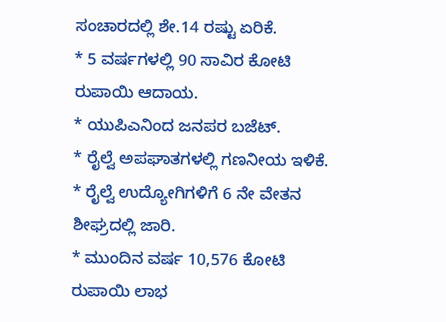ಸಂಚಾರದಲ್ಲಿ ಶೇ.14 ರಷ್ಟು ಏರಿಕೆ.
* 5 ವರ್ಷಗಳಲ್ಲಿ 90 ಸಾವಿರ ಕೋಟಿ ರುಪಾಯಿ ಆದಾಯ.
* ಯುಪಿಎನಿಂದ ಜನಪರ ಬಜೆಟ್.
* ರೈಲ್ವೆ ಅಪಘಾತಗಳಲ್ಲಿ ಗಣನೀಯ ಇಳಿಕೆ.
* ರೈಲ್ವೆ ಉದ್ಯೋಗಿಗಳಿಗೆ 6 ನೇ ವೇತನ ಶೀಘ್ರದಲ್ಲಿ ಜಾರಿ.
* ಮುಂದಿನ ವರ್ಷ 10,576 ಕೋಟಿ ರುಪಾಯಿ ಲಾಭ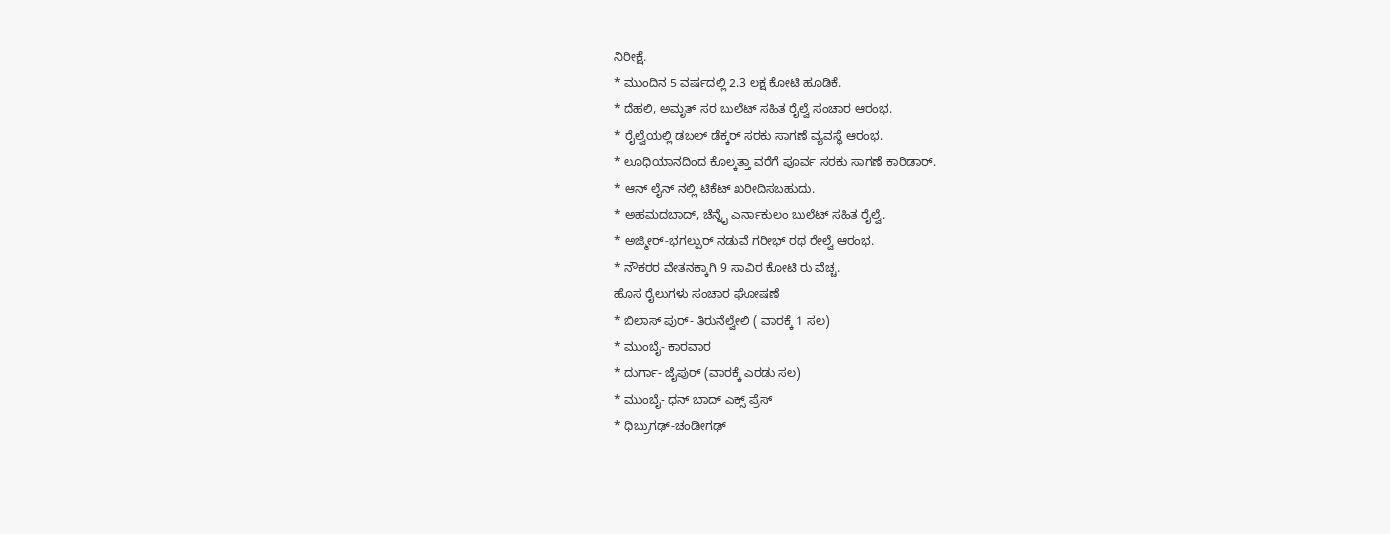ನಿರೀಕ್ಷೆ.
* ಮುಂದಿನ 5 ವರ್ಷದಲ್ಲಿ 2.3 ಲಕ್ಷ ಕೋಟಿ ಹೂಡಿಕೆ.
* ದೆಹಲಿ, ಅಮೃತ್ ಸರ ಬುಲೆಟ್ ಸಹಿತ ರೈಲ್ವೆ ಸಂಚಾರ ಆರಂಭ.
* ರೈಲ್ವೆಯಲ್ಲಿ ಡಬಲ್ ಡೆಕ್ಕರ್ ಸರಕು ಸಾಗಣೆ ವ್ಯವಸ್ಥೆ ಆರಂಭ.
* ಲೂಧಿಯಾನದಿಂದ ಕೊಲ್ಕತ್ತಾ ವರೆಗೆ ಪೂರ್ವ ಸರಕು ಸಾಗಣೆ ಕಾರಿಡಾರ್.
* ಆನ್ ಲೈನ್ ನಲ್ಲಿ ಟಿಕೆಟ್ ಖರೀದಿಸಬಹುದು.
* ಅಹಮದಬಾದ್, ಚೆನ್ನೈ ಎರ್ನಾಕುಲಂ ಬುಲೆಟ್ ಸಹಿತ ರೈಲ್ವೆ.
* ಅಜ್ಮೀರ್-ಭಗಲ್ಪುರ್ ನಡುವೆ ಗರೀಭ್ ರಥ ರೇಲ್ವೆ ಆರಂಭ.
* ನೌಕರರ ವೇತನಕ್ಕಾಗಿ 9 ಸಾವಿರ ಕೋಟಿ ರು ವೆಚ್ಚ.
ಹೊಸ ರೈಲುಗಳು ಸಂಚಾರ ಘೋಷಣೆ
* ಬಿಲಾಸ್ ಪುರ್- ತಿರುನೆಲ್ವೇಲಿ ( ವಾರಕ್ಕೆ 1 ಸಲ)
* ಮುಂಬೈ- ಕಾರವಾರ
* ದುರ್ಗಾ- ಜೈಪುರ್ (ವಾರಕ್ಕೆ ಎರಡು ಸಲ)
* ಮುಂಬೈ- ಧನ್ ಬಾದ್ ಎಕ್ಸ್ ಪ್ರೆಸ್
* ಧಿಬ್ರುಗಢ್-ಚಂಡೀಗಢ್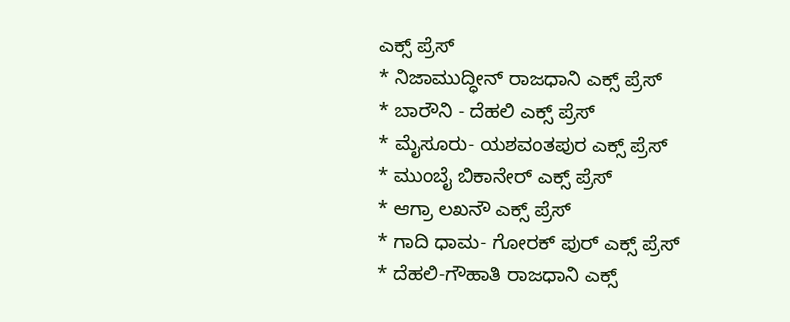ಎಕ್ಸ್ ಪ್ರೆಸ್
* ನಿಜಾಮುದ್ಧೀನ್ ರಾಜಧಾನಿ ಎಕ್ಸ್ ಪ್ರೆಸ್
* ಬಾರೌನಿ - ದೆಹಲಿ ಎಕ್ಸ್ ಪ್ರೆಸ್
* ಮೈಸೂರು- ಯಶವಂತಪುರ ಎಕ್ಸ್ ಪ್ರೆಸ್
* ಮುಂಬೈ ಬಿಕಾನೇರ್ ಎಕ್ಸ್ ಪ್ರೆಸ್
* ಆಗ್ರಾ ಲಖನೌ ಎಕ್ಸ್ ಪ್ರೆಸ್
* ಗಾದಿ ಧಾಮ- ಗೋರಕ್ ಪುರ್ ಎಕ್ಸ್ ಪ್ರೆಸ್
* ದೆಹಲಿ-ಗೌಹಾತಿ ರಾಜಧಾನಿ ಎಕ್ಸ್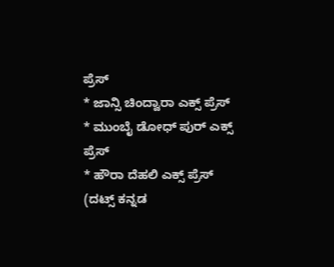ಪ್ರೆಸ್
* ಜಾನ್ಸಿ ಚಿಂದ್ವಾರಾ ಎಕ್ಸ್ ಪ್ರೆಸ್
* ಮುಂಬೈ ಡೋಧ್ ಪುರ್ ಎಕ್ಸ್ ಪ್ರೆಸ್
* ಹೌರಾ ದೆಹಲಿ ಎಕ್ಸ್ ಪ್ರೆಸ್
(ದಟ್ಸ್ ಕನ್ನಡ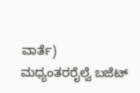ವಾರ್ತೆ)
ಮಧ್ಯಂತರರೈಲ್ವೆ ಬಜೆಟ್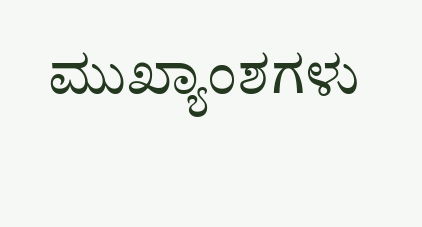ಮುಖ್ಯಾಂಶಗಳು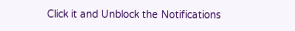Click it and Unblock the Notifications